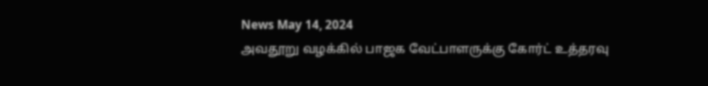News May 14, 2024
அவதூறு வழக்கில் பாஜக வேட்பாளருக்கு கோர்ட் உத்தரவு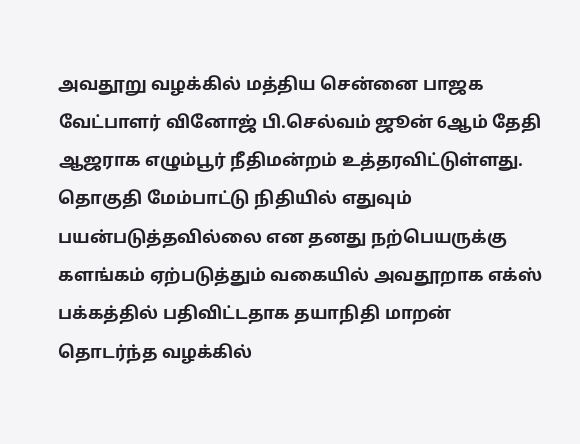அவதூறு வழக்கில் மத்திய சென்னை பாஜக வேட்பாளர் வினோஜ் பி.செல்வம் ஜூன் 6ஆம் தேதி ஆஜராக எழும்பூர் நீதிமன்றம் உத்தரவிட்டுள்ளது. தொகுதி மேம்பாட்டு நிதியில் எதுவும் பயன்படுத்தவில்லை என தனது நற்பெயருக்கு களங்கம் ஏற்படுத்தும் வகையில் அவதூறாக எக்ஸ் பக்கத்தில் பதிவிட்டதாக தயாநிதி மாறன் தொடர்ந்த வழக்கில்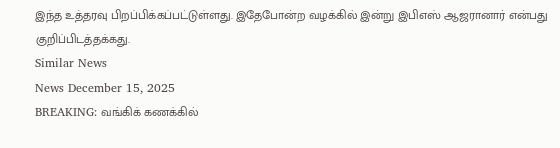இந்த உத்தரவு பிறப்பிக்கப்பட்டுள்ளது. இதேபோன்ற வழக்கில் இன்று இபிஎஸ் ஆஜரானார் என்பது குறிப்பிடத்தக்கது.
Similar News
News December 15, 2025
BREAKING: வங்கிக் கணக்கில்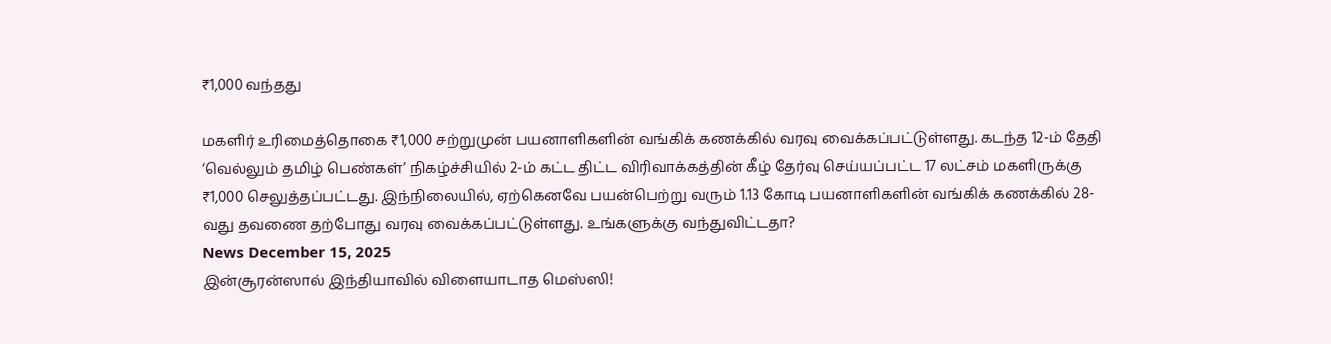₹1,000 வந்தது

மகளிர் உரிமைத்தொகை ₹1,000 சற்றுமுன் பயனாளிகளின் வங்கிக் கணக்கில் வரவு வைக்கப்பட்டுள்ளது. கடந்த 12-ம் தேதி ‘வெல்லும் தமிழ் பெண்கள்’ நிகழ்ச்சியில் 2-ம் கட்ட திட்ட விரிவாக்கத்தின் கீழ் தேர்வு செய்யப்பட்ட 17 லட்சம் மகளிருக்கு ₹1,000 செலுத்தப்பட்டது. இந்நிலையில், ஏற்கெனவே பயன்பெற்று வரும் 1.13 கோடி பயனாளிகளின் வங்கிக் கணக்கில் 28-வது தவணை தற்போது வரவு வைக்கப்பட்டுள்ளது. உங்களுக்கு வந்துவிட்டதா?
News December 15, 2025
இன்சூரன்ஸால் இந்தியாவில் விளையாடாத மெஸ்ஸி!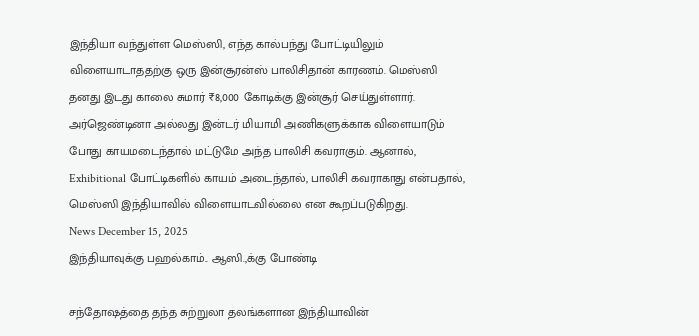இந்தியா வந்துள்ள மெஸ்ஸி, எந்த கால்பந்து போட்டியிலும் விளையாடாததற்கு ஒரு இன்சூரன்ஸ் பாலிசிதான் காரணம். மெஸ்ஸி தனது இடது காலை சுமார் ₹8,000 கோடிக்கு இன்சூர் செய்துள்ளார். அர்ஜெண்டினா அல்லது இன்டர் மியாமி அணிகளுக்காக விளையாடும் போது காயமடைந்தால் மட்டுமே அந்த பாலிசி கவராகும். ஆனால், Exhibitional போட்டிகளில் காயம் அடைந்தால், பாலிசி கவராகாது என்பதால், மெஸ்ஸி இந்தியாவில் விளையாடவில்லை என கூறப்படுகிறது.
News December 15, 2025
இந்தியாவுக்கு பஹல்காம்.. ஆஸி.,க்கு போண்டி

சந்தோஷத்தை தந்த சுற்றுலா தலங்களான இந்தியாவின்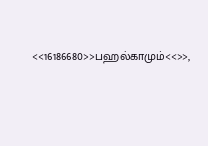<<16186680>>பஹல்காமும்<<>>,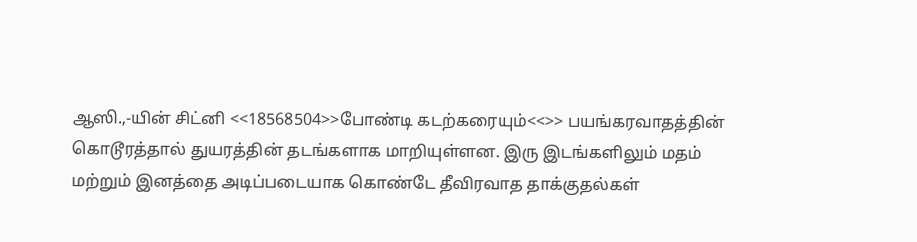ஆஸி.,-யின் சிட்னி <<18568504>>போண்டி கடற்கரையும்<<>> பயங்கரவாதத்தின் கொடூரத்தால் துயரத்தின் தடங்களாக மாறியுள்ளன. இரு இடங்களிலும் மதம் மற்றும் இனத்தை அடிப்படையாக கொண்டே தீவிரவாத தாக்குதல்கள்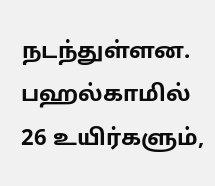நடந்துள்ளன. பஹல்காமில் 26 உயிர்களும்,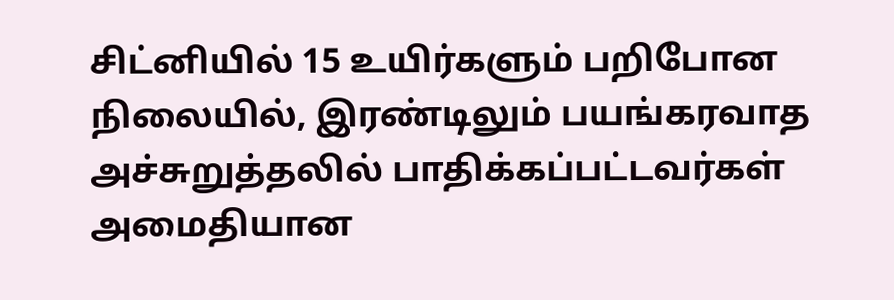சிட்னியில் 15 உயிர்களும் பறிபோன நிலையில், இரண்டிலும் பயங்கரவாத அச்சுறுத்தலில் பாதிக்கப்பட்டவர்கள் அமைதியான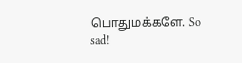பொதுமக்களே. So sad!